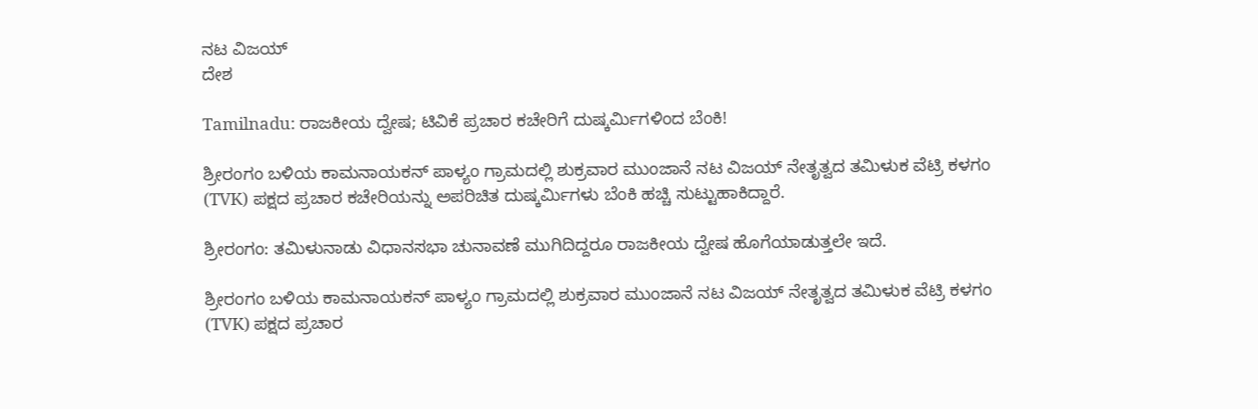ನಟ ವಿಜಯ್
ದೇಶ

Tamilnadu: ರಾಜಕೀಯ ದ್ವೇಷ; ಟಿವಿಕೆ ಪ್ರಚಾರ ಕಚೇರಿಗೆ ದುಷ್ಕರ್ಮಿಗಳಿಂದ ಬೆಂಕಿ!

ಶ್ರೀರಂಗಂ ಬಳಿಯ ಕಾಮನಾಯಕನ್ ಪಾಳ್ಯಂ ಗ್ರಾಮದಲ್ಲಿ ಶುಕ್ರವಾರ ಮುಂಜಾನೆ ನಟ ವಿಜಯ್ ನೇತೃತ್ವದ ತಮಿಳುಕ ವೆಟ್ರಿ ಕಳಗಂ (TVK) ಪಕ್ಷದ ಪ್ರಚಾರ ಕಚೇರಿಯನ್ನು ಅಪರಿಚಿತ ದುಷ್ಕರ್ಮಿಗಳು ಬೆಂಕಿ ಹಚ್ಚಿ ಸುಟ್ಟುಹಾಕಿದ್ದಾರೆ.

ಶ್ರೀರಂಗಂ: ತಮಿಳುನಾಡು ವಿಧಾನಸಭಾ ಚುನಾವಣೆ ಮುಗಿದಿದ್ದರೂ ರಾಜಕೀಯ ದ್ವೇಷ ಹೊಗೆಯಾಡುತ್ತಲೇ ಇದೆ.

ಶ್ರೀರಂಗಂ ಬಳಿಯ ಕಾಮನಾಯಕನ್ ಪಾಳ್ಯಂ ಗ್ರಾಮದಲ್ಲಿ ಶುಕ್ರವಾರ ಮುಂಜಾನೆ ನಟ ವಿಜಯ್ ನೇತೃತ್ವದ ತಮಿಳುಕ ವೆಟ್ರಿ ಕಳಗಂ (TVK) ಪಕ್ಷದ ಪ್ರಚಾರ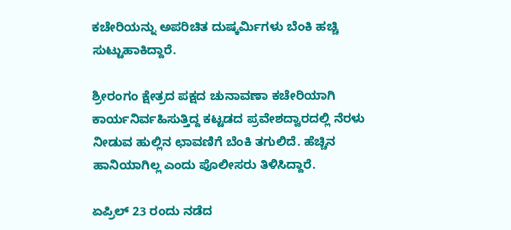ಕಚೇರಿಯನ್ನು ಅಪರಿಚಿತ ದುಷ್ಕರ್ಮಿಗಳು ಬೆಂಕಿ ಹಚ್ಚಿ ಸುಟ್ಟುಹಾಕಿದ್ದಾರೆ.

ಶ್ರೀರಂಗಂ ಕ್ಷೇತ್ರದ ಪಕ್ಷದ ಚುನಾವಣಾ ಕಚೇರಿಯಾಗಿ ಕಾರ್ಯನಿರ್ವಹಿಸುತ್ತಿದ್ದ ಕಟ್ಟಡದ ಪ್ರವೇಶದ್ವಾರದಲ್ಲಿ ನೆರಳು ನೀಡುವ ಹುಲ್ಲಿನ ಛಾವಣಿಗೆ ಬೆಂಕಿ ತಗುಲಿದೆ. ಹೆಚ್ಚಿನ ಹಾನಿಯಾಗಿಲ್ಲ ಎಂದು ಪೊಲೀಸರು ತಿಳಿಸಿದ್ದಾರೆ.

ಏಪ್ರಿಲ್ 23 ರಂದು ನಡೆದ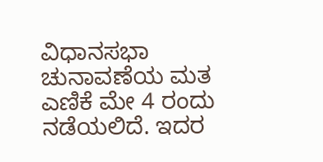ವಿಧಾನಸಭಾ ಚುನಾವಣೆಯ ಮತ ಎಣಿಕೆ ಮೇ 4 ರಂದು ನಡೆಯಲಿದೆ. ಇದರ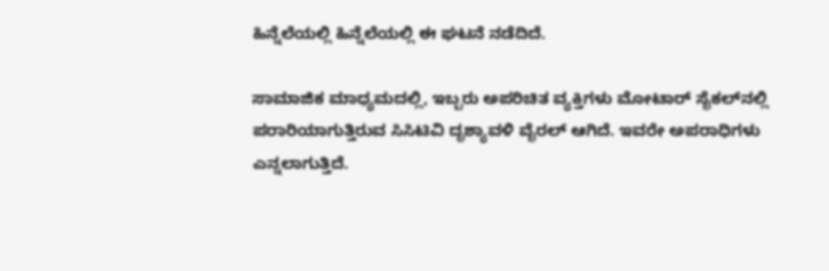ಹಿನ್ನೆಲೆಯಲ್ಲಿ ಹಿನ್ನೆಲೆಯಲ್ಲಿ ಈ ಘಟನೆ ನಡೆದಿದೆ.

ಸಾಮಾಜಿಕ ಮಾಧ್ಯಮದಲ್ಲಿ, ಇಬ್ಬರು ಅಪರಿಚಿತ ವ್ಯಕ್ತಿಗಳು ಮೋಟಾರ್ ಸೈಕಲ್‌ನಲ್ಲಿ ಪರಾರಿಯಾಗುತ್ತಿರುವ ಸಿಸಿಟಿವಿ ದೃಶ್ಯಾವಳಿ ವೈರಲ್ ಆಗಿದೆ. ಇವರೇ ಅಪರಾಧಿಗಳು ಎನ್ನಲಾಗುತ್ತಿದೆ.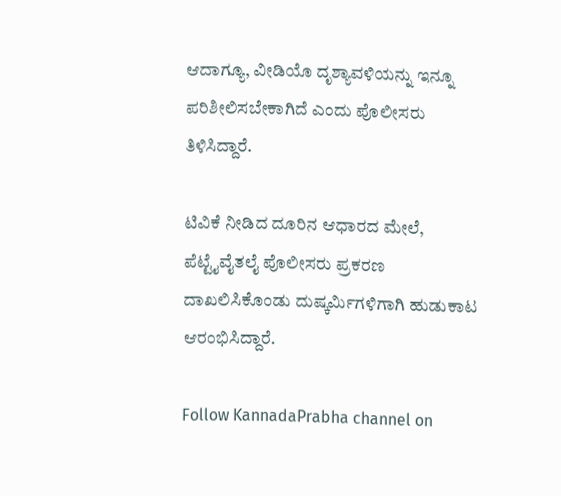ಆದಾಗ್ಯೂ, ವೀಡಿಯೊ ದೃಶ್ಯಾವಳಿಯನ್ನು ಇನ್ನೂ ಪರಿಶೀಲಿಸಬೇಕಾಗಿದೆ ಎಂದು ಪೊಲೀಸರು ತಿಳಿಸಿದ್ದಾರೆ.

ಟಿವಿಕೆ ನೀಡಿದ ದೂರಿನ ಆಧಾರದ ಮೇಲೆ, ಪೆಟ್ಟೈವೈತಲೈ ಪೊಲೀಸರು ಪ್ರಕರಣ ದಾಖಲಿಸಿಕೊಂಡು ದುಷ್ಕರ್ಮಿಗಳಿಗಾಗಿ ಹುಡುಕಾಟ ಆರಂಭಿಸಿದ್ದಾರೆ.

Follow KannadaPrabha channel on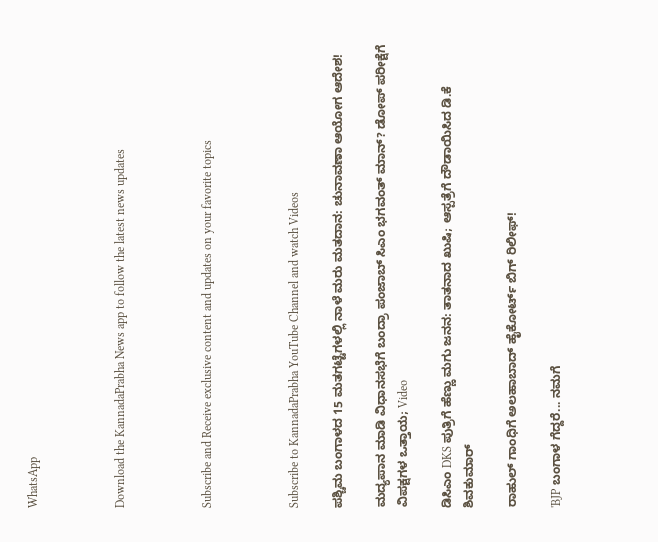WhatsApp



Download the KannadaPrabha News app to follow the latest news updates



Subscribe and Receive exclusive content and updates on your favorite topics



Subscribe to KannadaPrabha YouTube Channel and watch Videos

ಪಶ್ಚಿಮ ಬಂಗಾಳದ 15 ಮತಗಟ್ಟೆಗಳಲ್ಲಿ ನಾಳೆ ಮರು ಮತದಾನ: ಚುನಾವಣಾ ಆಯೋಗ ಆದೇಶ!

ಮದ್ಯಪಾನ ಮಾಡಿ ವಿಧಾನಸಭೆಗೆ ಬಂದ್ರಾ ಪಂಜಾಬ್ ಸಿಎಂ ಭಗವಂತ್ ಮಾನ್? ಡೋಪ್ ಪರೀಕ್ಷೆಗೆ ವಿಪಕ್ಷಗಳ ಒತ್ತಾಯ; Video

ಡಿಸಿಎಂ DKS ಪುತ್ರಿಗೆ ಹೆಣ್ಣು ಮಗು ಜನನ: ತಾತನಾದ ಖುಷಿ; ಆಸ್ಪತ್ರೆಗೆ ದೌಡಾಯಿಸಿದ ಡಿ.ಕೆ ಶಿವಕುಮಾರ್

ರಾಹುಲ್ ಗಾಂಧಿಗೆ ಅಲಹಾಬಾದ್ ಹೈಕೋರ್ಟ್ ಬಿಗ್ ರಿಲೀಫ್!

'BJP ಬಂಗಾಳ ಗೆದ್ದರೆ... ನಮಗೆ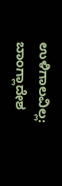ಉಳಿಗಾಲವಿಲ್ಲ: ಬಾಂಗ್ಲಾದೇಶ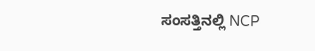ಸಂಸತ್ತಿನಲ್ಲಿ NCP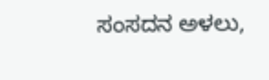ಸಂಸದನ ಅಳಲು,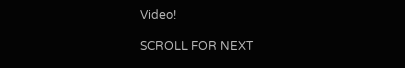Video!

SCROLL FOR NEXT